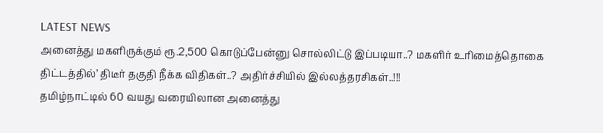LATEST NEWS
அனைத்து மகளிருக்கும் ரூ.2,500 கொடுப்பேன்னு சொல்லிட்டு இப்படியா..? மகளிர் உரிமைத்தொகை திட்டத்தில்’ திடீர் தகுதி நீக்க விதிகள்..? அதிர்ச்சியில் இல்லத்தரசிகள்..!!!
தமிழ்நாட்டில் 60 வயது வரையிலான அனைத்து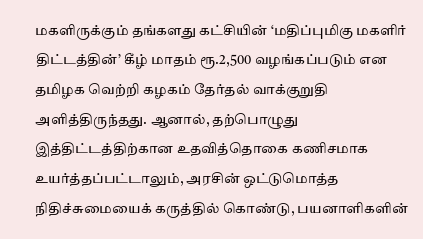மகளிருக்கும் தங்களது கட்சியின் ‘மதிப்புமிகு மகளிர் திட்டத்தின்’ கீழ் மாதம் ரூ.2,500 வழங்கப்படும் என தமிழக வெற்றி கழகம் தேர்தல் வாக்குறுதி அளித்திருந்தது. ஆனால், தற்பொழுது இத்திட்டத்திற்கான உதவித்தொகை கணிசமாக உயர்த்தப்பட்டாலும், அரசின் ஒட்டுமொத்த நிதிச்சுமையைக் கருத்தில் கொண்டு, பயனாளிகளின்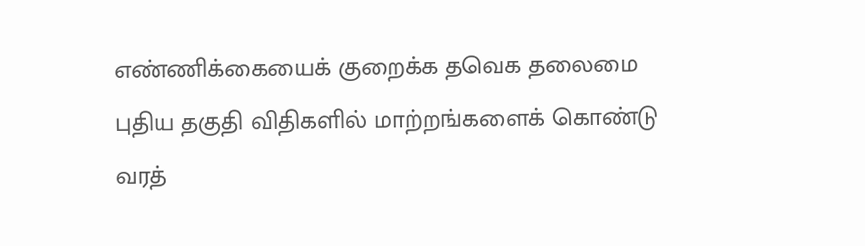எண்ணிக்கையைக் குறைக்க தவெக தலைமை புதிய தகுதி விதிகளில் மாற்றங்களைக் கொண்டு வரத்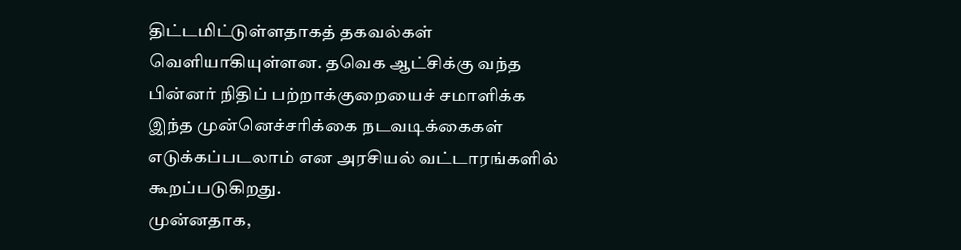திட்டமிட்டுள்ளதாகத் தகவல்கள் வெளியாகியுள்ளன. தவெக ஆட்சிக்கு வந்த பின்னர் நிதிப் பற்றாக்குறையைச் சமாளிக்க இந்த முன்னெச்சரிக்கை நடவடிக்கைகள் எடுக்கப்படலாம் என அரசியல் வட்டாரங்களில் கூறப்படுகிறது.
முன்னதாக,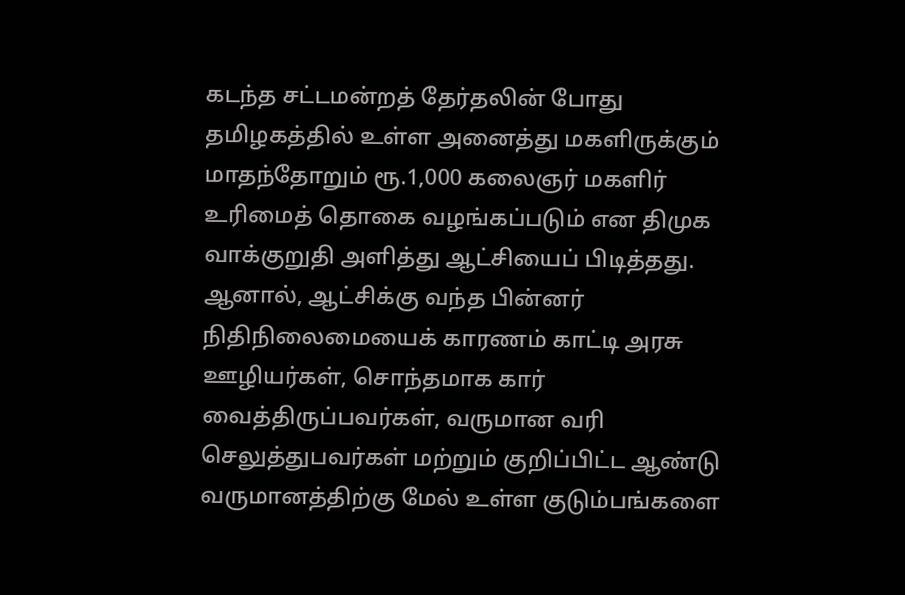கடந்த சட்டமன்றத் தேர்தலின் போது தமிழகத்தில் உள்ள அனைத்து மகளிருக்கும் மாதந்தோறும் ரூ.1,000 கலைஞர் மகளிர் உரிமைத் தொகை வழங்கப்படும் என திமுக வாக்குறுதி அளித்து ஆட்சியைப் பிடித்தது. ஆனால், ஆட்சிக்கு வந்த பின்னர் நிதிநிலைமையைக் காரணம் காட்டி அரசு ஊழியர்கள், சொந்தமாக கார் வைத்திருப்பவர்கள், வருமான வரி செலுத்துபவர்கள் மற்றும் குறிப்பிட்ட ஆண்டு வருமானத்திற்கு மேல் உள்ள குடும்பங்களை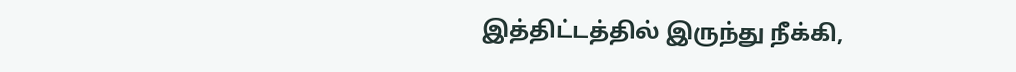இத்திட்டத்தில் இருந்து நீக்கி,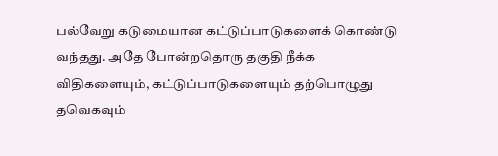பல்வேறு கடுமையான கட்டுப்பாடுகளைக் கொண்டு வந்தது. அதே போன்றதொரு தகுதி நீக்க விதிகளையும், கட்டுப்பாடுகளையும் தற்பொழுது தவெகவும்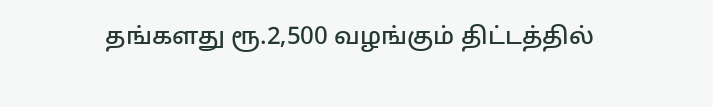தங்களது ரூ.2,500 வழங்கும் திட்டத்தில்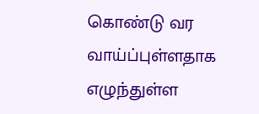கொண்டு வர வாய்ப்புள்ளதாக எழுந்துள்ள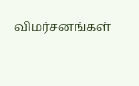விமர்சனங்கள்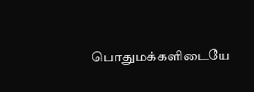பொதுமக்களிடையே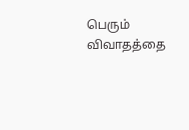பெரும் விவாதத்தை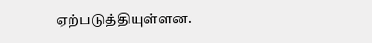ஏற்படுத்தியுள்ளன.